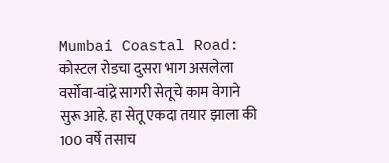Mumbai Coastal Road: कोस्टल रोडचा दुसरा भाग असलेला वर्सोवा-वांद्रे सागरी सेतूचे काम वेगाने सुरू आहे. हा सेतू एकदा तयार झाला की 100 वर्षे तसाच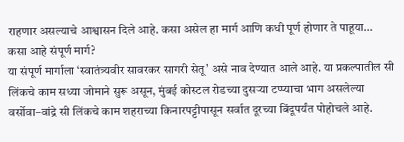राहणार असल्याचे आश्वासन दिले आहे. कसा असेल हा मार्ग आणि कधी पूर्ण होणार ते पाहूया…
कसा आहे संपूर्ण मार्ग?
या संपूर्ण मार्गाला ‘स्वातंत्र्यवीर सावरकर सागरी सेतू’ असे नाव देण्यात आले आहे. या प्रकल्पातील सी लिंकचे काम सध्या जोमाने सुरू असून, मुंबई कोस्टल रोडच्या दुसऱ्या टप्प्याचा भाग असलेल्या वर्सोवा–वांद्रे सी लिंकचे काम शहराच्या किनारपट्टीपासून सर्वात दूरच्या बिंदूपर्यंत पोहोचले आहे.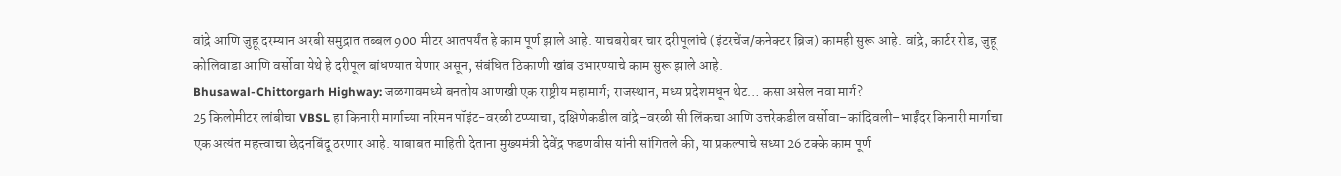वांद्रे आणि जुहू दरम्यान अरबी समुद्रात तब्बल 900 मीटर आतपर्यंत हे काम पूर्ण झाले आहे. याचबरोबर चार दरीपूलांचे (इंटरचेंज/कनेक्टर ब्रिज) कामही सुरू आहे. वांद्रे, कार्टर रोड, जुहू कोलिवाडा आणि वर्सोवा येथे हे दरीपूल बांधण्यात येणार असून, संबंधित ठिकाणी खांब उभारण्याचे काम सुरू झाले आहे.
Bhusawal-Chittorgarh Highway: जळगावमध्ये बनतोय आणखी एक राष्ट्रीय महामार्ग; राजस्थान, मध्य प्रदेशमधून थेट… कसा असेल नवा मार्ग?
25 किलोमीटर लांबीचा VBSL हा किनारी मार्गाच्या नरिमन पॉइंट-वरळी टप्प्याचा, दक्षिणेकडील वांद्रे–वरळी सी लिंकचा आणि उत्तरेकडील वर्सोवा–कांदिवली–भाईंदर किनारी मार्गाचा एक अत्यंत महत्त्वाचा छेदनबिंदू ठरणार आहे. याबाबत माहिती देताना मुख्यमंत्री देवेंद्र फडणवीस यांनी सांगितले की, या प्रकल्पाचे सध्या 26 टक्के काम पूर्ण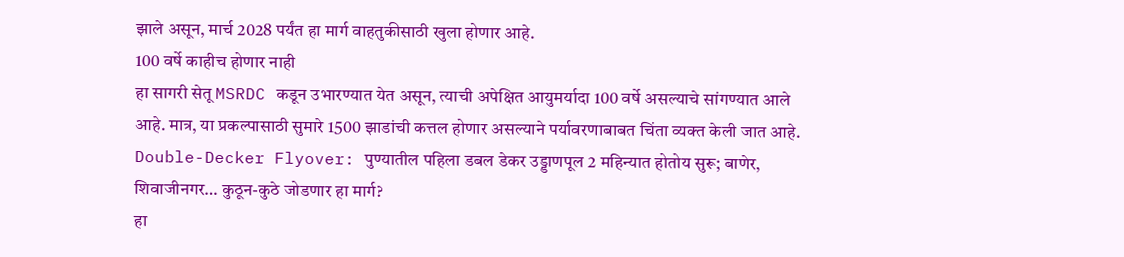झाले असून, मार्च 2028 पर्यंत हा मार्ग वाहतुकीसाठी खुला होणार आहे.
100 वर्षे काहीच होणार नाही
हा सागरी सेतू MSRDC कडून उभारण्यात येत असून, त्याची अपेक्षित आयुमर्यादा 100 वर्षे असल्याचे सांगण्यात आले आहे. मात्र, या प्रकल्पासाठी सुमारे 1500 झाडांची कत्तल होणार असल्याने पर्यावरणाबाबत चिंता व्यक्त केली जात आहे.
Double-Decker Flyover: पुण्यातील पहिला डबल डेकर उड्डाणपूल 2 महिन्यात होतोय सुरू; बाणेर, शिवाजीनगर… कुठून-कुठे जोडणार हा मार्ग?
हा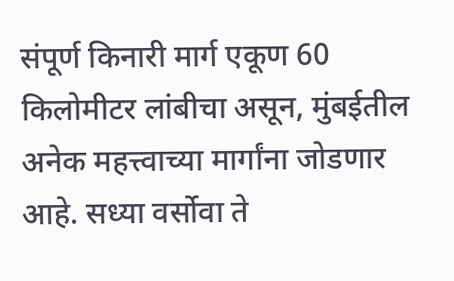संपूर्ण किनारी मार्ग एकूण 60 किलोमीटर लांबीचा असून, मुंबईतील अनेक महत्त्वाच्या मार्गांना जोडणार आहे. सध्या वर्सोवा ते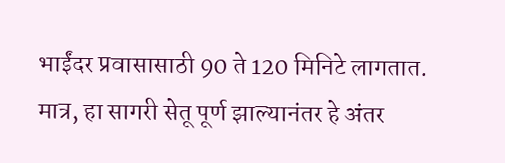भाईंदर प्रवासासाठी 90 ते 120 मिनिटे लागतात. मात्र, हा सागरी सेतू पूर्ण झाल्यानंतर हे अंतर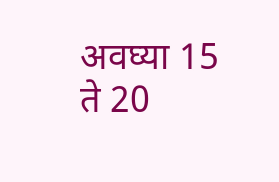अवघ्या 15 ते 20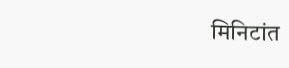मिनिटांत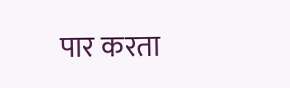पार करता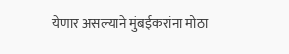येणार असल्याने मुंबईकरांना मोठा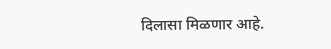दिलासा मिळणार आहे.